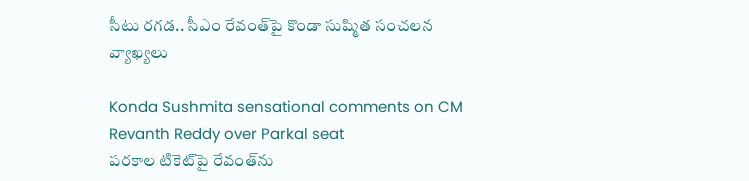సీటు రగడ.. సీఎం రేవంత్‌పై కొండా సుష్మిత సంచలన వ్యాఖ్యలు

Konda Sushmita sensational comments on CM Revanth Reddy over Parkal seat
పరకాల టికెట్‌పై రేవంత్‌ను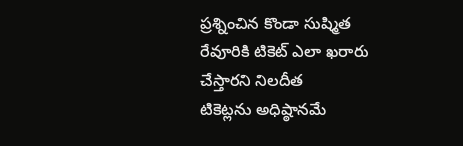ప్రశ్నించిన కొండా సుష్మిత
రేవూరికి టికెట్‌ ఎలా ఖరారు చేస్తారని నిలదీత
టికెట్లను అధిష్ఠానమే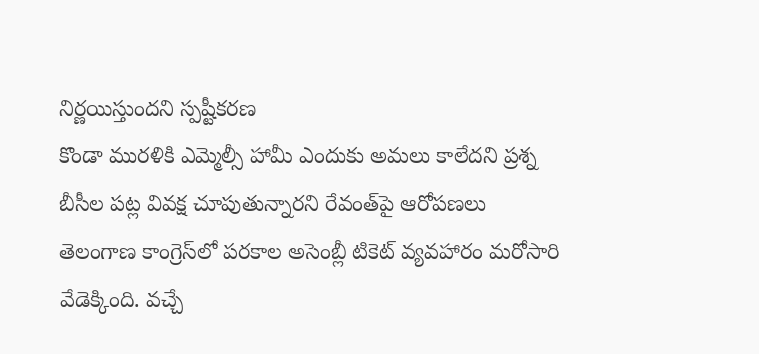నిర్ణయిస్తుందని స్పష్టీకరణ
కొండా మురళికి ఎమ్మెల్సీ హామీ ఎందుకు అమలు కాలేదని ప్రశ్న
బీసీల పట్ల వివక్ష చూపుతున్నారని రేవంత్‌పై ఆరోపణలు
తెలంగాణ కాంగ్రెస్‌లో పరకాల అసెంబ్లీ టికెట్‌ వ్యవహారం మరోసారి వేడెక్కింది. వచ్చే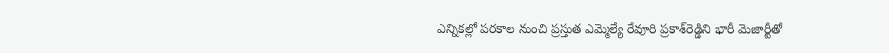ఎన్నికల్లో పరకాల నుంచి ప్రస్తుత ఎమ్మెల్యే రేవూరి ప్రకాశ్‌రెడ్డిని భారీ మెజార్టీతో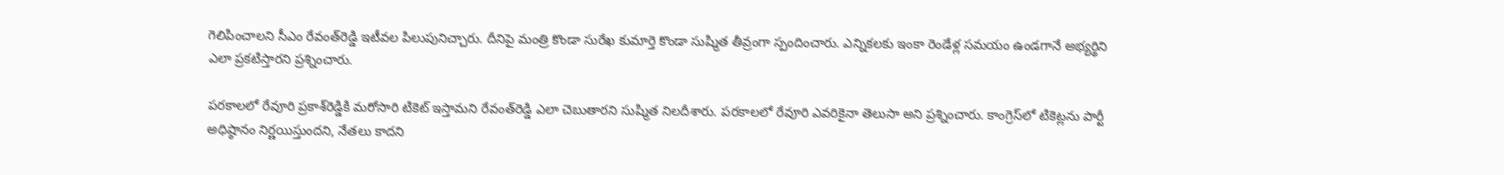గెలిపించాలని సీఎం రేవంత్‌రెడ్డి ఇటీవల పిలుపునిచ్చారు. దీనిపై మంత్రి కొండా సురేఖ కుమార్తె కొండా సుష్మిత తీవ్రంగా స్పందించారు. ఎన్నికలకు ఇంకా రెండేళ్ల సమయం ఉండగానే అభ్యర్థిని ఎలా ప్రకటిస్తారని ప్రశ్నించారు.

పరకాలలో రేవూరి ప్రకాశ్‌రెడ్డికి మరోసారి టికెట్‌ ఇస్తామని రేవంత్‌రెడ్డి ఎలా చెబుతారని సుష్మిత నిలదీశారు. పరకాలలో రేవూరి ఎవరికైనా తెలుసా అని ప్రశ్నించారు. కాంగ్రెస్‌లో టికెట్లను పార్టీ అధిష్ఠానం నిర్ణయిస్తుందని, నేతలు కాదని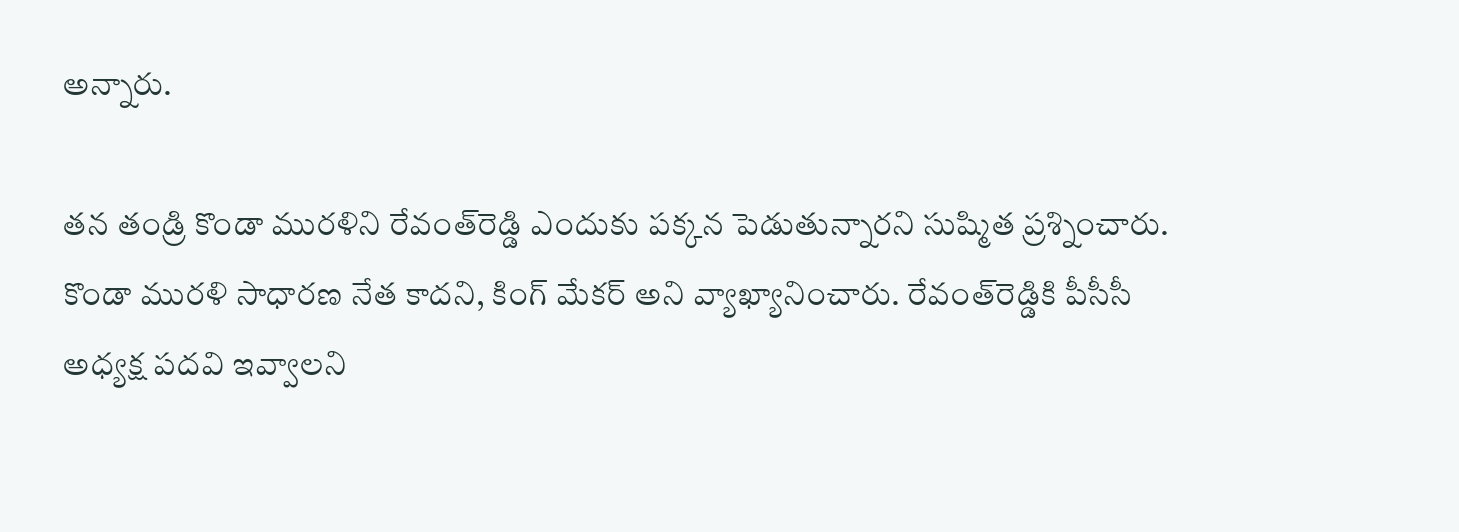అన్నారు.

తన తండ్రి కొండా మురళిని రేవంత్‌రెడ్డి ఎందుకు పక్కన పెడుతున్నారని సుష్మిత ప్రశ్నించారు. కొండా మురళి సాధారణ నేత కాదని, కింగ్‌ మేకర్‌ అని వ్యాఖ్యానించారు. రేవంత్‌రెడ్డికి పీసీసీ అధ్యక్ష పదవి ఇవ్వాలని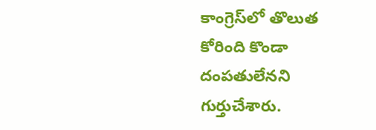కాంగ్రెస్‌లో తొలుత కోరింది కొండా దంపతులేనని గుర్తుచేశారు.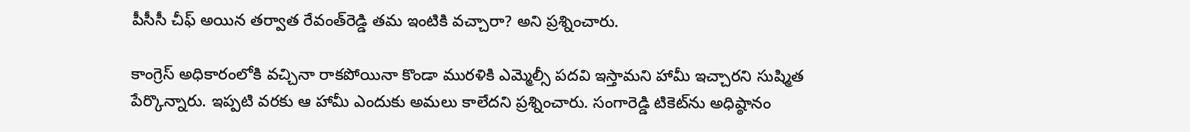పీసీసీ చీఫ్‌ అయిన తర్వాత రేవంత్‌రెడ్డి తమ ఇంటికి వచ్చారా? అని ప్రశ్నించారు.

కాంగ్రెస్‌ అధికారంలోకి వచ్చినా రాకపోయినా కొండా మురళికి ఎమ్మెల్సీ పదవి ఇస్తామని హామీ ఇచ్చారని సుష్మిత పేర్కొన్నారు. ఇప్పటి వరకు ఆ హామీ ఎందుకు అమలు కాలేదని ప్రశ్నించారు. సంగారెడ్డి టికెట్‌ను అధిష్ఠానం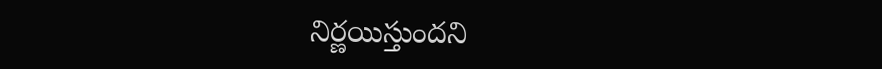నిర్ణయిస్తుందని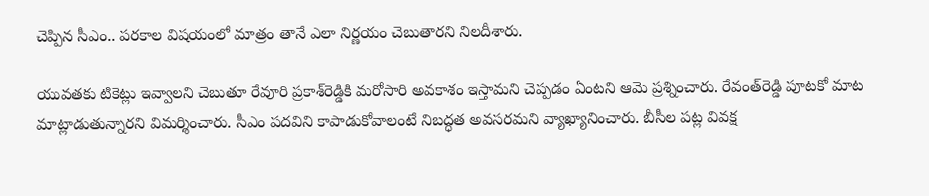చెప్పిన సీఎం.. పరకాల విషయంలో మాత్రం తానే ఎలా నిర్ణయం చెబుతారని నిలదీశారు.

యువతకు టికెట్లు ఇవ్వాలని చెబుతూ రేవూరి ప్రకాశ్‌రెడ్డికి మరోసారి అవకాశం ఇస్తామని చెప్పడం ఏంటని ఆమె ప్రశ్నించారు. రేవంత్‌రెడ్డి పూటకో మాట మాట్లాడుతున్నారని విమర్శించారు. సీఎం పదవిని కాపాడుకోవాలంటే నిబద్ధత అవసరమని వ్యాఖ్యానించారు. బీసీల పట్ల వివక్ష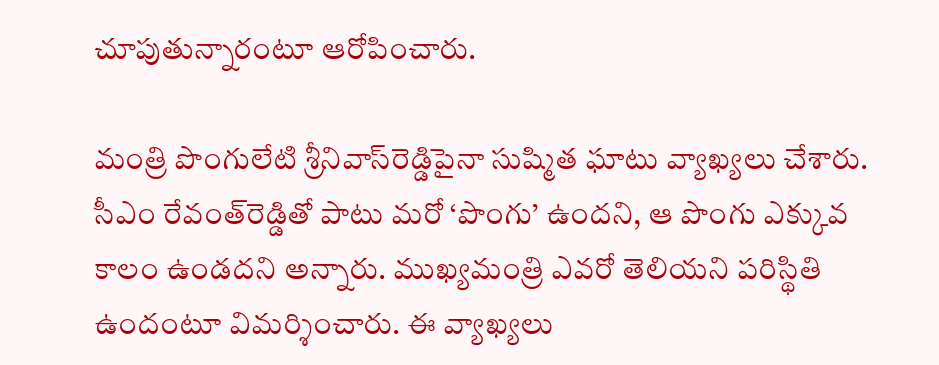చూపుతున్నారంటూ ఆరోపించారు.

మంత్రి పొంగులేటి శ్రీనివాస్‌రెడ్డిపైనా సుష్మిత ఘాటు వ్యాఖ్యలు చేశారు. సీఎం రేవంత్‌రెడ్డితో పాటు మరో ‘పొంగు’ ఉందని, ఆ పొంగు ఎక్కువ కాలం ఉండదని అన్నారు. ముఖ్యమంత్రి ఎవరో తెలియని పరిస్థితి ఉందంటూ విమర్శించారు. ఈ వ్యాఖ్యలు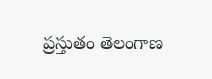ప్రస్తుతం తెలంగాణ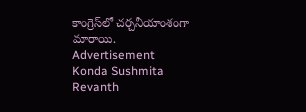కాంగ్రెస్‌లో చర్చనీయాంశంగా మారాయి.
Advertisement
Konda Sushmita
Revanth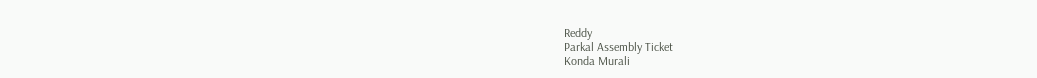Reddy
Parkal Assembly Ticket
Konda Murali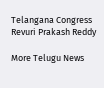Telangana Congress
Revuri Prakash Reddy

More Telugu News